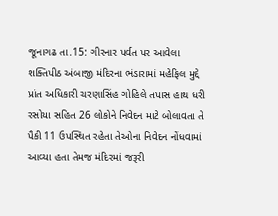જૂનાગઢ તા.15: ગીરનાર પર્વત પર આવેલા શક્તિપીઠ અંબાજી મંદિરના ભંડારામાં મહેફિલ મુદ્દે પ્રાંત અધિકારી ચરણાસિંહ ગોહિલે તપાસ હાથ ધરી રસોયા સહિત 26 લોકોને નિવેદન માટે બોલાવતા તે પૈકી 11 ઉપસ્થિત રહેતા તેઓના નિવેદન નોંધવામાં આવ્યા હતા તેમજ મંદિરમાં જરૂરી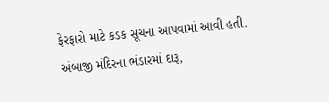ફેરફારો માટે કડક સૂચના આપવામાં આવી હતી.
અંબાજી મંદિરના ભંડારમાં દારૂ,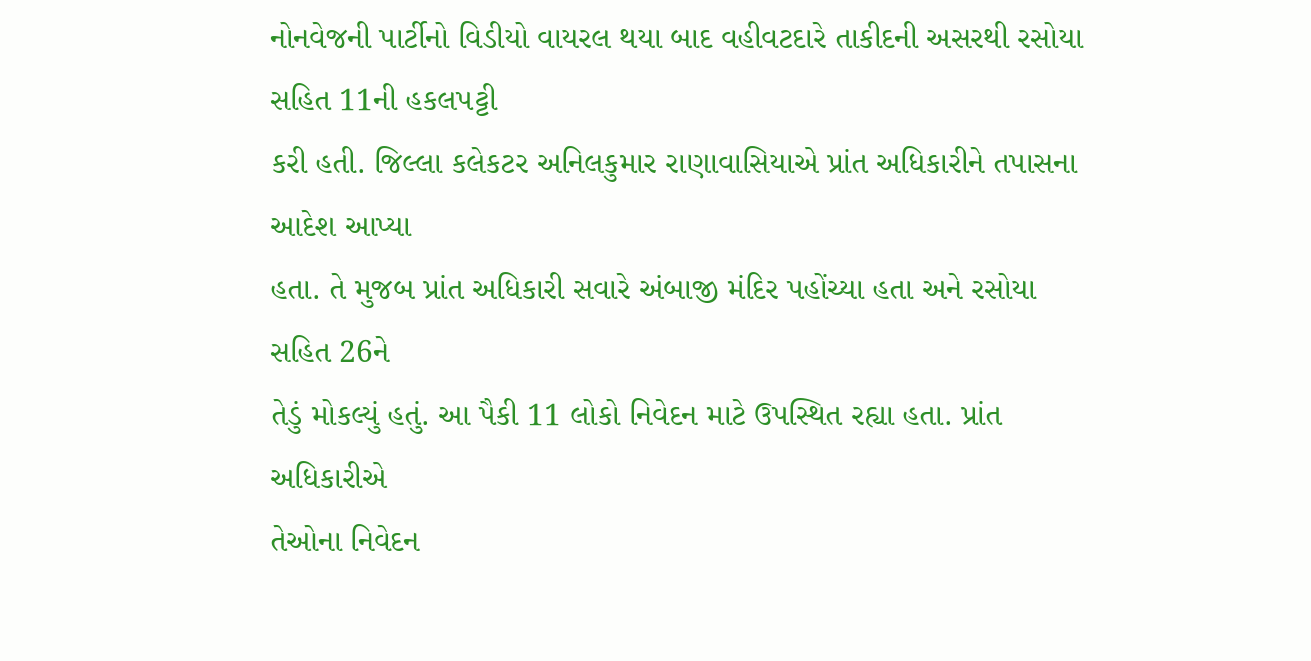નોનવેજની પાર્ટીનો વિડીયો વાયરલ થયા બાદ વહીવટદારે તાકીદની અસરથી રસોયા સહિત 11ની હકલપટ્ટી
કરી હતી. જિલ્લા કલેકટર અનિલકુમાર રાણાવાસિયાએ પ્રાંત અધિકારીને તપાસના આદેશ આપ્યા
હતા. તે મુજબ પ્રાંત અધિકારી સવારે અંબાજી મંદિર પહોંચ્યા હતા અને રસોયા સહિત 26ને
તેડું મોકલ્યું હતું. આ પૈકી 11 લોકો નિવેદન માટે ઉપસ્થિત રહ્યા હતા. પ્રાંત અધિકારીએ
તેઓના નિવેદન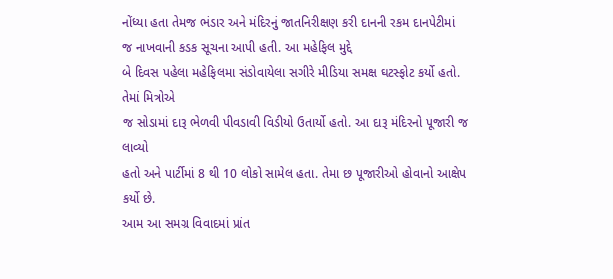નોંધ્યા હતા તેમજ ભંડાર અને મંદિરનું જાતનિરીક્ષણ કરી દાનની રકમ દાનપેટીમાં
જ નાખવાની કડક સૂચના આપી હતી. આ મહેફિલ મુદ્દે
બે દિવસ પહેલા મહેફિલમા સંડોવાયેલા સગીરે મીડિયા સમક્ષ ઘટસ્ફોટ કર્યો હતો. તેમાં મિત્રોએ
જ સોડામાં દારૂ ભેળવી પીવડાવી વિડીયો ઉતાર્યો હતો. આ દારૂ મંદિરનો પૂજારી જ લાવ્યો
હતો અને પાર્ટીમાં 8 થી 10 લોકો સામેલ હતા. તેમા છ પૂજારીઓ હોવાનો આક્ષેપ કર્યો છે.
આમ આ સમગ્ર વિવાદમાં પ્રાંત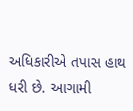અધિકારીએ તપાસ હાથ ધરી છે. આગામી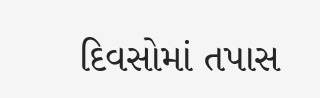દિવસોમાં તપાસ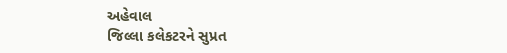અહેવાલ
જિલ્લા કલેકટરને સુપ્રત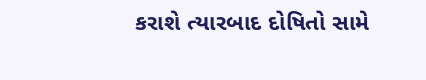કરાશે ત્યારબાદ દોષિતો સામે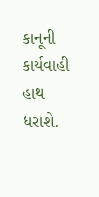કાનૂની કાર્યવાહી હાથ ધરાશે.